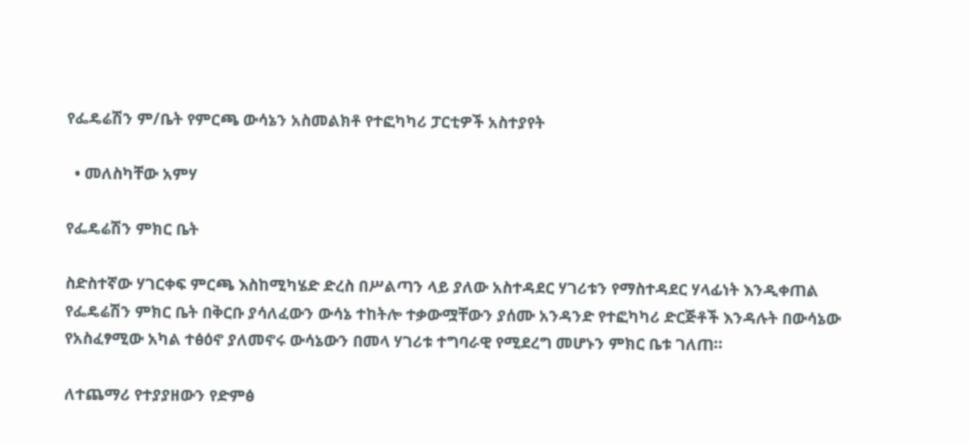የፌዴሬሽን ም/ቤት የምርጫ ውሳኔን አስመልክቶ የተፎካካሪ ፓርቲዎች አስተያየት

  • መለስካቸው አምሃ

የፌዴሬሽን ምክር ቤት

ስድስተኛው ሃገርቀፍ ምርጫ እስከሚካሄድ ድረስ በሥልጣን ላይ ያለው አስተዳደር ሃገሪቱን የማስተዳደር ሃላፊነት እንዲቀጠል የፌዴሬሽን ምክር ቤት በቅርቡ ያሳለፈውን ውሳኔ ተከትሎ ተቃውሟቸውን ያሰሙ አንዳንድ የተፎካካሪ ድርጅቶች እንዳሉት በውሳኔው የአስፈፃሚው አካል ተፅዕኖ ያለመኖሩ ውሳኔውን በመላ ሃገሪቱ ተግባራዊ የሚደረግ መሆኑን ምክር ቤቱ ገለጠ።

ለተጨማሪ የተያያዘውን የድምፅ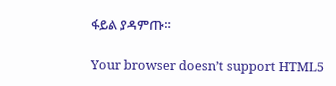ፋይል ያዳምጡ።

Your browser doesn’t support HTML5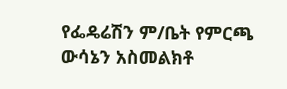የፌዴሬሽን ም/ቤት የምርጫ ውሳኔን አስመልክቶ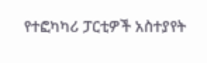የተፎካካሪ ፓርቲዎች አስተያየት